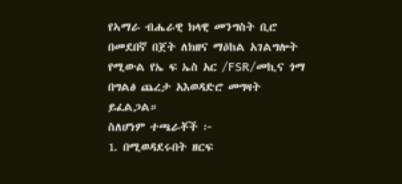የኣማራ ብሔራዊ ክላዊ መንግስት ቢሮ በመደበኛ በጀት ለክዘና ማዕከል አገልግሎት የሚውል የኤ ፍ ኤስ አር /FSR/መኪና ጎማ በግልፅ ጨረታ አእወዳድሮ መግዛት ይፈልጋል።
ስለሆነም ተጫራቾች ፦
1. በሚወዳደሩበት ዘርፍ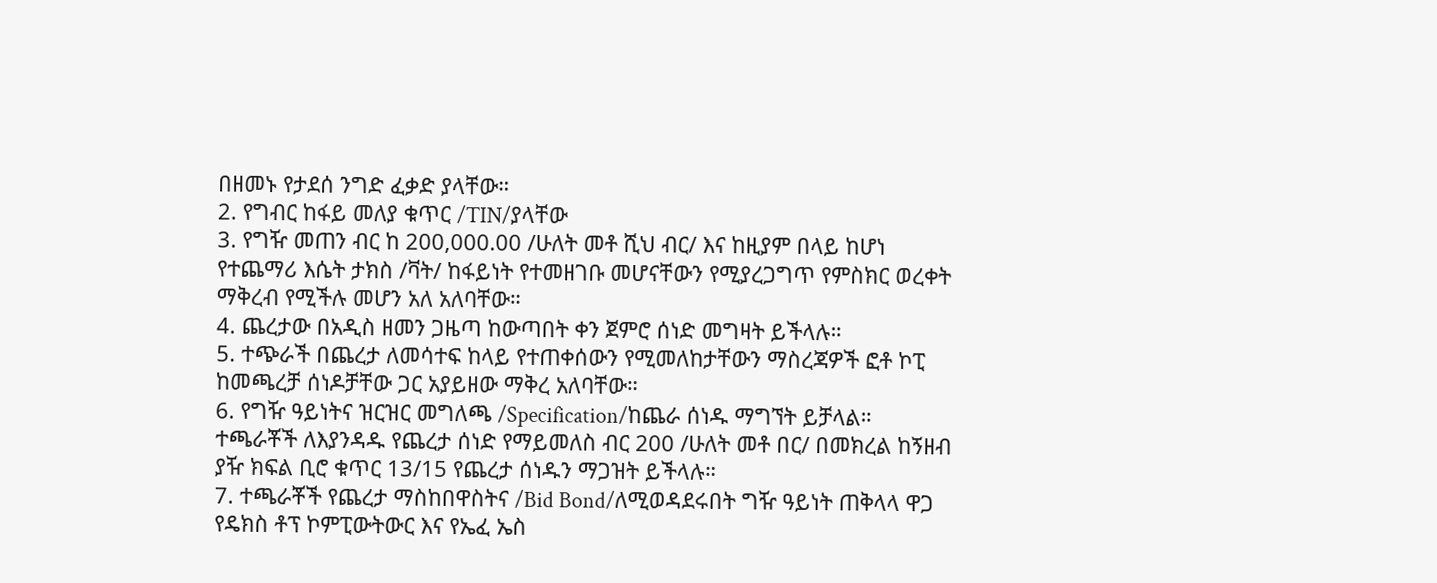በዘመኑ የታደሰ ንግድ ፈቃድ ያላቸው።
2. የግብር ከፋይ መለያ ቁጥር /TIN/ያላቸው
3. የግዥ መጠን ብር ከ 200,000.00 /ሁለት መቶ ሺህ ብር/ እና ከዚያም በላይ ከሆነ የተጨማሪ እሴት ታክስ /ቫት/ ከፋይነት የተመዘገቡ መሆናቸውን የሚያረጋግጥ የምስክር ወረቀት ማቅረብ የሚችሉ መሆን አለ አለባቸው።
4. ጨረታው በአዲስ ዘመን ጋዜጣ ከውጣበት ቀን ጀምሮ ሰነድ መግዛት ይችላሉ።
5. ተጭራች በጨረታ ለመሳተፍ ከላይ የተጠቀሰውን የሚመለከታቸውን ማስረጃዎች ፎቶ ኮፒ ከመጫረቻ ሰነዶቻቸው ጋር አያይዘው ማቅረ አለባቸው።
6. የግዥ ዓይነትና ዝርዝር መግለጫ /Specification/ከጨራ ሰነዱ ማግኘት ይቻላል። ተጫራቾች ለእያንዳዱ የጨረታ ሰነድ የማይመለስ ብር 200 /ሁለት መቶ በር/ በመክረል ከኝዘብ ያዥ ክፍል ቢሮ ቁጥር 13/15 የጨረታ ሰነዱን ማጋዝት ይችላሉ።
7. ተጫራቾች የጨረታ ማስከበዋስትና /Bid Bond/ለሚወዳደሩበት ግዥ ዓይነት ጠቅላላ ዋጋ የዴክስ ቶፕ ኮምፒውትውር እና የኤፈ ኤስ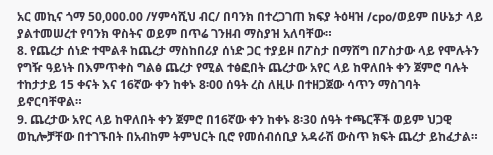አር መኪና ጎማ 50,000.00 /ሃምሳሺህ ብር/ በባንክ በተረጋገጠ ክፍያ ትዕዛዝ /cpo/ወይም በሁኔታ ላይ ያልተመሠረተ የባንክ ዋስትና ወይም በጥሬ ገንዘብ ማስያዝ አለባቸው።
8. የጨረታ ሰነድ ተሞልቶ ከጨረታ ማስከበሪያ ሰነድ ጋር ተያይዞ በፖስታ በማሸግ በፖስታው ላይ የሞሉትን የግዥ ዓይነት በእምጥቀስ ግልፅ ጨረታ የሚል ተፅፎበት ጨረታው አየር ላይ ከዋለበት ቀን ጀምሮ ባሉት ተከታታይ 15 ቀናት እና 16ኛው ቀን ከቀኑ 8፡00 ሰዓት ረስ ለዚሁ በተዘጋጀው ሳጥን ማስገባት ይኖርባቸዋል።
9. ጨረታው አየር ላይ ከዋለበት ቀን ጀምሮ በ16ኛው ቀን ከቀኑ 8፡30 ሰዓት ተጫርቾች ወይም ህጋዊ ወኪሎቻቸው በተገኙበት በአብከም ትምህርት ቢሮ የመሰብሰቢያ አዳራሽ ውስጥ ክፍት ጨረታ ይከፈታል።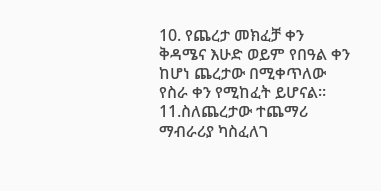10. የጨረታ መክፈቻ ቀን ቅዳሜና እሁድ ወይም የበዓል ቀን ከሆነ ጨረታው በሚቀጥለው የስራ ቀን የሚከፈት ይሆናል።
11.ስለጨረታው ተጨማሪ ማብራሪያ ካስፈለገ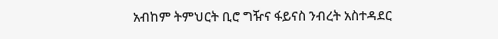አብከም ትምህርት ቢሮ ግዥና ፋይናስ ንብረት አስተዳደር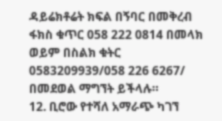ዳይሬክቶሬት ክፍል በኝባር በመቅረብ ፋክስ ቁጥር 058 222 0814 በመላክ ወይም በስልክ ቁትር 0583209939/058 226 6267/ በመደወል ማግኘት ይችላሉ።
12. ቢሮው የተሻለ አማራጭ ካገኘ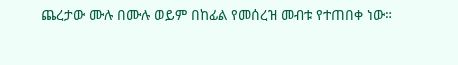ጨረታው ሙሉ በሙሉ ወይም በከፊል የመሰረዝ መብቱ የተጠበቀ ነው።